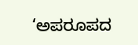‘ಅಪರೂಪದ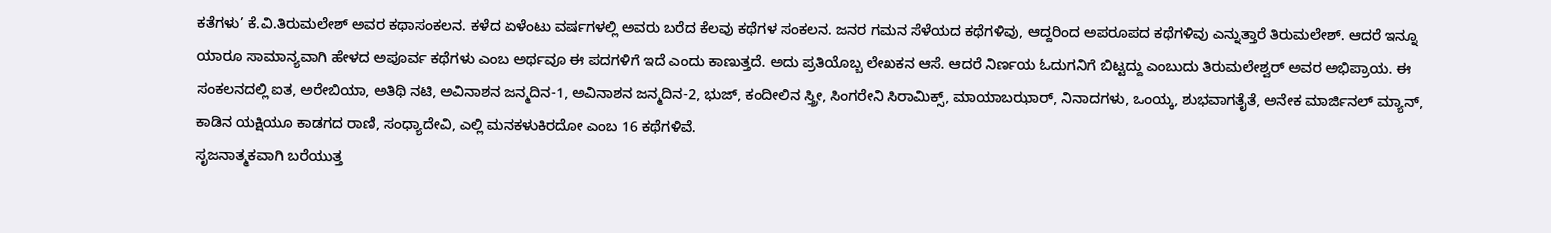ಕತೆಗಳು’ ಕೆ.ವಿ.ತಿರುಮಲೇಶ್ ಅವರ ಕಥಾಸಂಕಲನ. ಕಳೆದ ಏಳೆಂಟು ವರ್ಷಗಳಲ್ಲಿ ಅವರು ಬರೆದ ಕೆಲವು ಕಥೆಗಳ ಸಂಕಲನ. ಜನರ ಗಮನ ಸೆಳೆಯದ ಕಥೆಗಳಿವು, ಆದ್ದರಿಂದ ಅಪರೂಪದ ಕಥೆಗಳಿವು ಎನ್ನುತ್ತಾರೆ ತಿರುಮಲೇಶ್. ಆದರೆ ಇನ್ನೂ ಯಾರೂ ಸಾಮಾನ್ಯವಾಗಿ ಹೇಳದ ಅಪೂರ್ವ ಕಥೆಗಳು ಎಂಬ ಅರ್ಥವೂ ಈ ಪದಗಳಿಗೆ ಇದೆ ಎಂದು ಕಾಣುತ್ತದೆ. ಅದು ಪ್ರತಿಯೊಬ್ಬ ಲೇಖಕನ ಆಸೆ. ಆದರೆ ನಿರ್ಣಯ ಓದುಗನಿಗೆ ಬಿಟ್ಟದ್ದು ಎಂಬುದು ತಿರುಮಲೇಶ್ವರ್ ಅವರ ಅಭಿಪ್ರಾಯ. ಈ ಸಂಕಲನದಲ್ಲಿ ಐತ, ಅರೇಬಿಯಾ, ಅತಿಥಿ ನಟಿ, ಅವಿನಾಶನ ಜನ್ಮದಿನ-1, ಅವಿನಾಶನ ಜನ್ಮದಿನ-2, ಭುಜ್, ಕಂದೀಲಿನ ಸ್ತ್ರೀ, ಸಿಂಗರೇನಿ ಸಿರಾಮಿಕ್ಸ್, ಮಾಯಾಬಝಾರ್, ನಿನಾದಗಳು, ಒಂಯ್ಕ, ಶುಭವಾಗತೈತೆ, ಅನೇಕ ಮಾರ್ಜಿನಲ್ ಮ್ಯಾನ್, ಕಾಡಿನ ಯಕ್ಷಿಯೂ ಕಾಡಗದ ರಾಣಿ, ಸಂಧ್ಯಾದೇವಿ, ಎಲ್ಲಿ ಮನಕಳುಕಿರದೋ ಎಂಬ 16 ಕಥೆಗಳಿವೆ.
ಸೃಜನಾತ್ಮಕವಾಗಿ ಬರೆಯುತ್ತ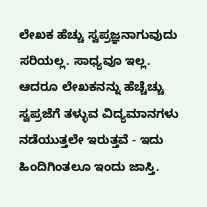ಲೇಖಕ ಹೆಚ್ಚು ಸ್ವಪ್ರಜ್ಞನಾಗುವುದು ಸರಿಯಲ್ಲ. ಸಾಧ್ಯವೂ ಇಲ್ಲ. ಆದರೂ ಲೇಖಕನನ್ನು ಹೆಚ್ಚೆಚ್ಚು ಸ್ವಪ್ರಜೆಗೆ ತಳ್ಳುವ ವಿದ್ಯಮಾನಗಳು ನಡೆಯುತ್ತಲೇ ಇರುತ್ತವೆ - ಇದು ಹಿಂದಿಗಿಂತಲೂ ಇಂದು ಜಾಸ್ತಿ.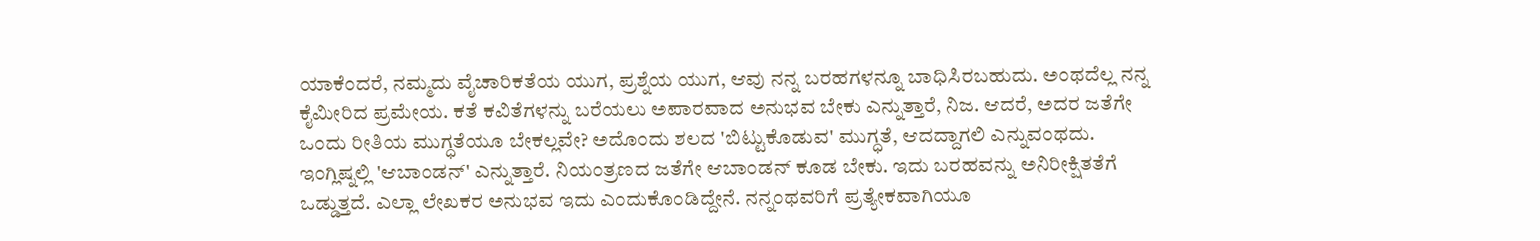ಯಾಕೆಂದರೆ, ನಮ್ಮದು ವೈಚಾರಿಕತೆಯ ಯುಗ, ಪ್ರಶ್ನೆಯ ಯುಗ, ಆವು ನನ್ನ ಬರಹಗಳನ್ನೂ ಬಾಧಿಸಿರಬಹುದು. ಅಂಥದೆಲ್ಲ ನನ್ನ ಕೈಮೀರಿದ ಪ್ರಮೇಯ. ಕತೆ ಕವಿತೆಗಳನ್ನು ಬರೆಯಲು ಅಪಾರವಾದ ಅನುಭವ ಬೇಕು ಎನ್ನುತ್ತಾರೆ, ನಿಜ. ಆದರೆ, ಅದರ ಜತೆಗೇ ಒಂದು ರೀತಿಯ ಮುಗ್ಧತೆಯೂ ಬೇಕಲ್ಲವೇ? ಅದೊಂದು ಶಲದ 'ಬಿಟ್ಟುಕೊಡುವ' ಮುಗ್ಧತೆ, ಆದದ್ದಾಗಲಿ ಎನ್ನುವಂಥದು. ಇಂಗ್ಲಿಷ್ನಲ್ಲಿ 'ಆಬಾಂಡನ್' ಎನ್ನುತ್ತಾರೆ. ನಿಯಂತ್ರಣದ ಜತೆಗೇ ಆಬಾಂಡನ್ ಕೂಡ ಬೇಕು. ಇದು ಬರಹವನ್ನು ಅನಿರೀಕ್ಷಿತತೆಗೆ ಒಡ್ಡುತ್ತದೆ. ಎಲ್ಲಾ ಲೇಖಕರ ಅನುಭವ ಇದು ಎಂದುಕೊಂಡಿದ್ದೇನೆ. ನನ್ನಂಥವರಿಗೆ ಪ್ರತ್ಯೇಕವಾಗಿಯೂ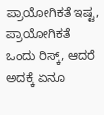ಪ್ರಾಯೋಗಿಕತೆ ಇಷ್ಟ, ಪ್ರಾಯೋಗಿಕತೆ ಒಂದು ರಿಸ್ಕ್, ಆದರೆ ಅದಕ್ಕೆ ಏನೂ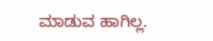ಮಾಡುವ ಹಾಗಿಲ್ಲ.